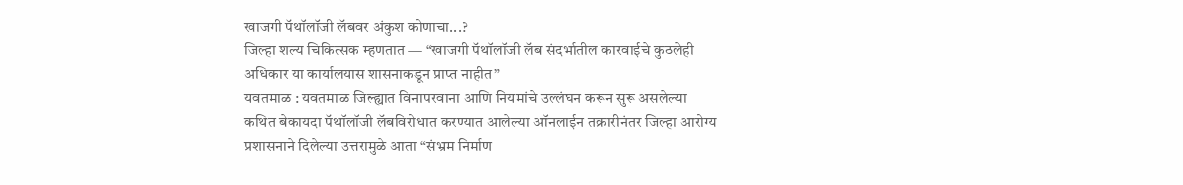खाजगी पॅथॉलॉजी लॅबवर अंकुश कोणाचा...?
जिल्हा शल्य चिकित्सक म्हणतात — “खाजगी पॅथॉलॉजी लॅब संदर्भातील कारवाईचे कुठलेही अधिकार या कार्यालयास शासनाकडून प्राप्त नाहीत”
यवतमाळ : यवतमाळ जिल्ह्यात विनापरवाना आणि नियमांचे उल्लंघन करून सुरू असलेल्या कथित बेकायदा पॅथॉलॉजी लॅबविरोधात करण्यात आलेल्या ऑनलाईन तक्रारीनंतर जिल्हा आरोग्य प्रशासनाने दिलेल्या उत्तरामुळे आता “संभ्रम निर्माण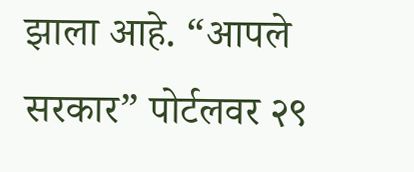झाला आहे. “आपले सरकार” पोर्टलवर २९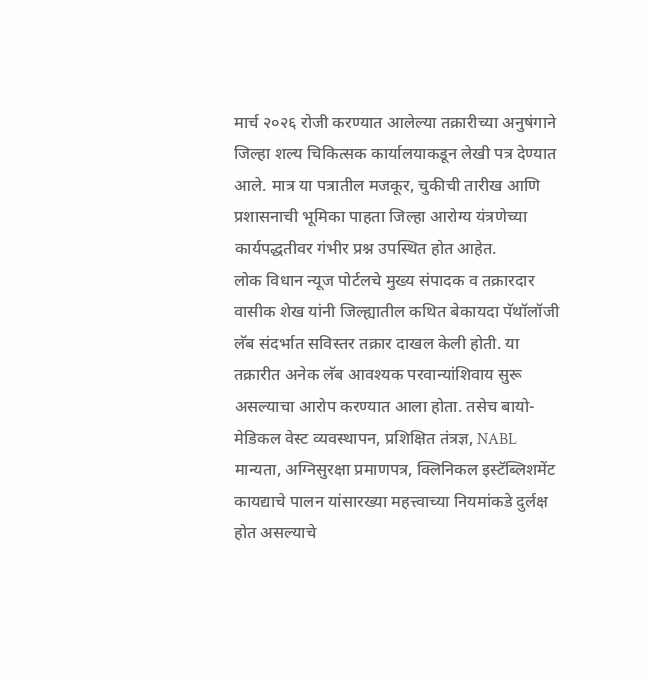मार्च २०२६ रोजी करण्यात आलेल्या तक्रारीच्या अनुषंगाने जिल्हा शल्य चिकित्सक कार्यालयाकडून लेखी पत्र देण्यात आले. मात्र या पत्रातील मजकूर, चुकीची तारीख आणि प्रशासनाची भूमिका पाहता जिल्हा आरोग्य यंत्रणेच्या कार्यपद्धतीवर गंभीर प्रश्न उपस्थित होत आहेत.
लोक विधान न्यूज पोर्टलचे मुख्य संपादक व तक्रारदार वासीक शेख यांनी जिल्ह्यातील कथित बेकायदा पॅथॉलॉजी लॅब संदर्भात सविस्तर तक्रार दाखल केली होती. या तक्रारीत अनेक लॅब आवश्यक परवान्यांशिवाय सुरू असल्याचा आरोप करण्यात आला होता. तसेच बायो-मेडिकल वेस्ट व्यवस्थापन, प्रशिक्षित तंत्रज्ञ, NABL मान्यता, अग्निसुरक्षा प्रमाणपत्र, क्लिनिकल इस्टॅब्लिशमेंट कायद्याचे पालन यांसारख्या महत्त्वाच्या नियमांकडे दुर्लक्ष होत असल्याचे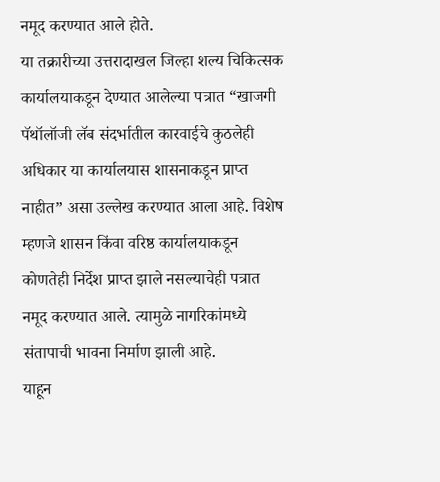नमूद करण्यात आले होते.
या तक्रारीच्या उत्तरादाखल जिल्हा शल्य चिकित्सक कार्यालयाकडून देण्यात आलेल्या पत्रात “खाजगी पॅथॉलॉजी लॅब संदर्भातील कारवाईचे कुठलेही अधिकार या कार्यालयास शासनाकडून प्राप्त नाहीत” असा उल्लेख करण्यात आला आहे. विशेष म्हणजे शासन किंवा वरिष्ठ कार्यालयाकडून कोणतेही निर्देश प्राप्त झाले नसल्याचेही पत्रात नमूद करण्यात आले. त्यामुळे नागरिकांमध्ये संतापाची भावना निर्माण झाली आहे.
याहून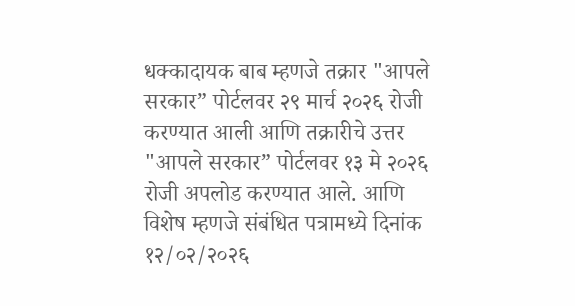धक्कादायक बाब म्हणजे तक्रार "आपले सरकार” पोर्टलवर २९ मार्च २०२६ रोजी करण्यात आली आणि तक्रारीचे उत्तर "आपले सरकार” पोर्टलवर १३ मे २०२६ रोजी अपलोड करण्यात आले. आणि विशेष म्हणजे संबंधित पत्रामध्ये दिनांक १२/०२/२०२६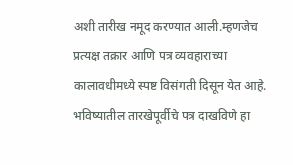अशी तारीख नमूद करण्यात आली.म्हणजेच प्रत्यक्ष तक्रार आणि पत्र व्यवहाराच्या कालावधीमध्ये स्पष्ट विसंगती दिसून येत आहे. भविष्यातील तारखेपूर्वीचे पत्र दाखविणे हा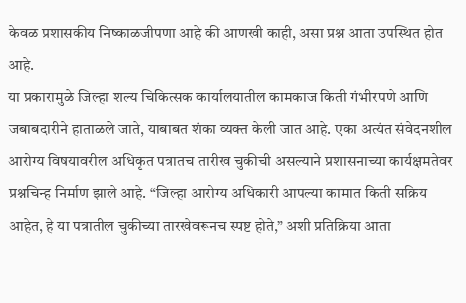केवळ प्रशासकीय निष्काळजीपणा आहे की आणखी काही, असा प्रश्न आता उपस्थित होत आहे.
या प्रकारामुळे जिल्हा शल्य चिकित्सक कार्यालयातील कामकाज किती गंभीरपणे आणि जबाबदारीने हाताळले जाते, याबाबत शंका व्यक्त केली जात आहे. एका अत्यंत संवेदनशील आरोग्य विषयावरील अधिकृत पत्रातच तारीख चुकीची असल्याने प्रशासनाच्या कार्यक्षमतेवर प्रश्नचिन्ह निर्माण झाले आहे. “जिल्हा आरोग्य अधिकारी आपल्या कामात किती सक्रिय आहेत, हे या पत्रातील चुकीच्या तारखेवरूनच स्पष्ट होते,” अशी प्रतिक्रिया आता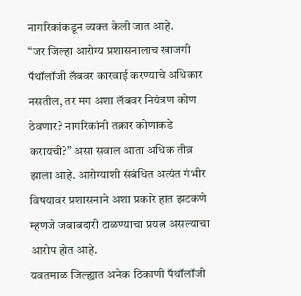नागरिकांकडून व्यक्त केली जात आहे.
“जर जिल्हा आरोग्य प्रशासनालाच खाजगी पॅथॉलॉजी लॅबवर कारवाई करण्याचे अधिकार नसतील, तर मग अशा लॅबवर नियंत्रण कोण ठेवणार? नागरिकांनी तक्रार कोणाकडे करायची?” असा सवाल आता अधिक तीव्र झाला आहे. आरोग्याशी संबंधित अत्यंत गंभीर विषयावर प्रशासनाने अशा प्रकारे हात झटकणे म्हणजे जबाबदारी टाळण्याचा प्रयत्न असल्याचा आरोप होत आहे.
यवतमाळ जिल्ह्यात अनेक ठिकाणी पॅथॉलॉजी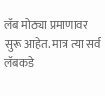लॅब मोठ्या प्रमाणावर सुरू आहेत. मात्र त्या सर्व लॅबकडे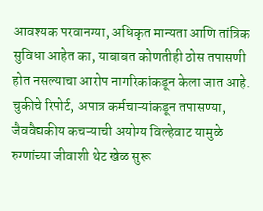आवश्यक परवानग्या, अधिकृत मान्यता आणि तांत्रिक सुविधा आहेत का, याबाबत कोणतीही ठोस तपासणी होत नसल्याचा आरोप नागरिकांकडून केला जात आहे. चुकीचे रिपोर्ट, अपात्र कर्मचाऱ्यांकडून तपासण्या, जैववैद्यकीय कचऱ्याची अयोग्य विल्हेवाट यामुळे रुग्णांच्या जीवाशी थेट खेळ सुरू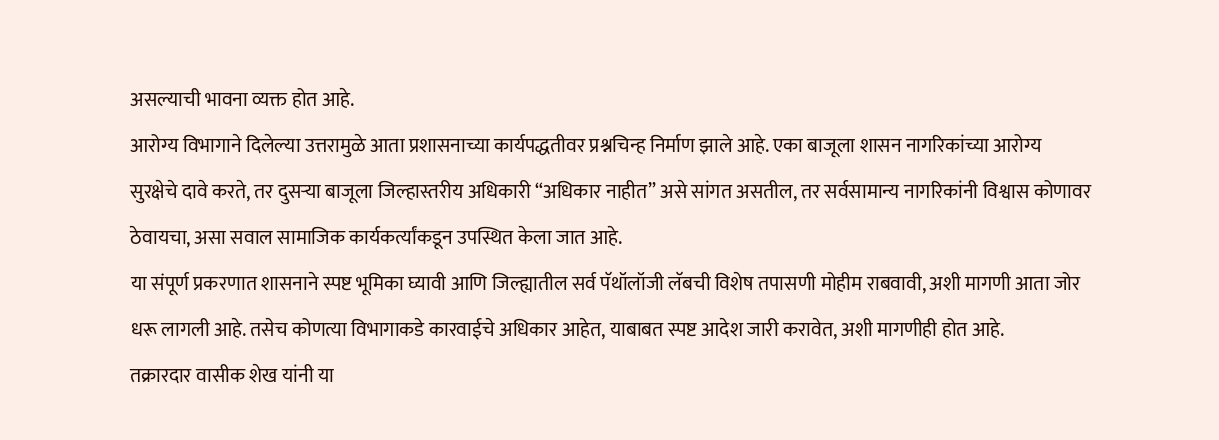असल्याची भावना व्यक्त होत आहे.
आरोग्य विभागाने दिलेल्या उत्तरामुळे आता प्रशासनाच्या कार्यपद्धतीवर प्रश्नचिन्ह निर्माण झाले आहे. एका बाजूला शासन नागरिकांच्या आरोग्य सुरक्षेचे दावे करते, तर दुसऱ्या बाजूला जिल्हास्तरीय अधिकारी “अधिकार नाहीत” असे सांगत असतील, तर सर्वसामान्य नागरिकांनी विश्वास कोणावर ठेवायचा, असा सवाल सामाजिक कार्यकर्त्यांकडून उपस्थित केला जात आहे.
या संपूर्ण प्रकरणात शासनाने स्पष्ट भूमिका घ्यावी आणि जिल्ह्यातील सर्व पॅथॉलॉजी लॅबची विशेष तपासणी मोहीम राबवावी, अशी मागणी आता जोर धरू लागली आहे. तसेच कोणत्या विभागाकडे कारवाईचे अधिकार आहेत, याबाबत स्पष्ट आदेश जारी करावेत, अशी मागणीही होत आहे.
तक्रारदार वासीक शेख यांनी या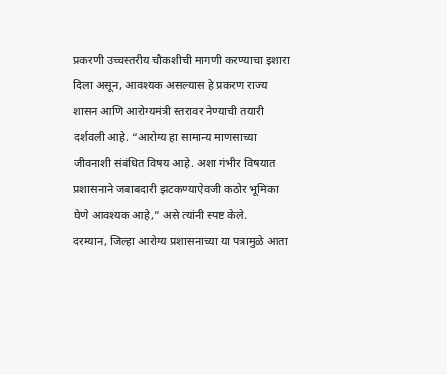प्रकरणी उच्चस्तरीय चौकशीची मागणी करण्याचा इशारा दिला असून, आवश्यक असल्यास हे प्रकरण राज्य शासन आणि आरोग्यमंत्री स्तरावर नेण्याची तयारी दर्शवली आहे. “आरोग्य हा सामान्य माणसाच्या जीवनाशी संबंधित विषय आहे. अशा गंभीर विषयात प्रशासनाने जबाबदारी झटकण्याऐवजी कठोर भूमिका घेणे आवश्यक आहे,” असे त्यांनी स्पष्ट केले.
दरम्यान, जिल्हा आरोग्य प्रशासनाच्या या पत्रामुळे आता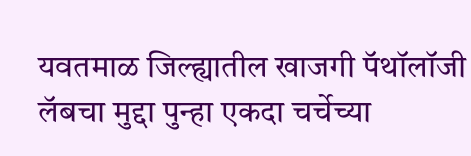यवतमाळ जिल्ह्यातील खाजगी पॅथॉलॉजी लॅबचा मुद्दा पुन्हा एकदा चर्चेच्या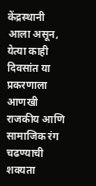केंद्रस्थानी आला असून, येत्या काही दिवसांत या प्रकरणाला आणखी राजकीय आणि सामाजिक रंग चढण्याची शक्यता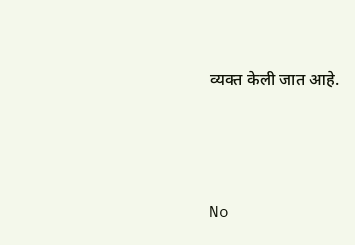व्यक्त केली जात आहे.




No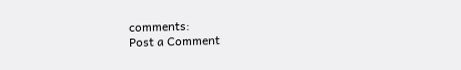comments:
Post a Comment